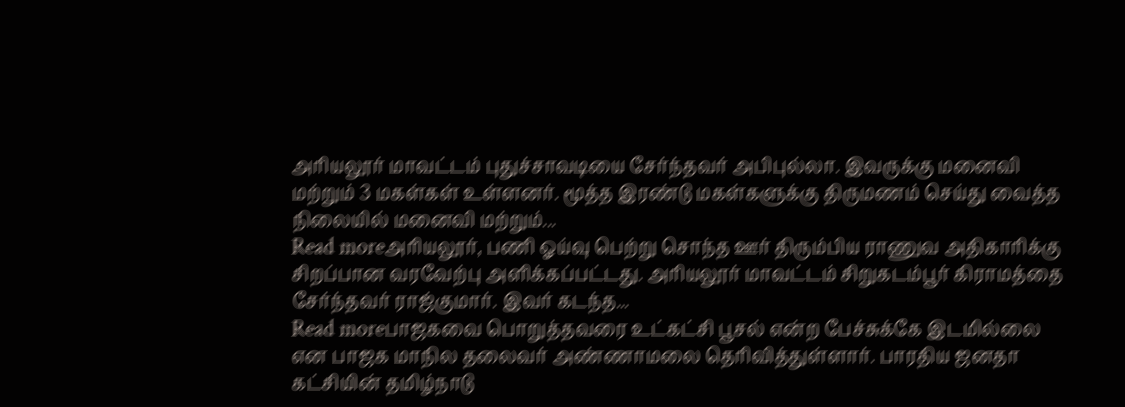அரியலூர் மாவட்டம் புதுச்சாவடியை சேர்ந்தவர் அபிபுல்லா. இவருக்கு மனைவி மற்றும் 3 மகள்கள் உள்ளனர். மூத்த இரண்டு மகள்களுக்கு திருமணம் செய்து வைத்த நிலையில் மனைவி மற்றும்...
Read moreஅரியலூர், பணி ஓய்வு பெற்று சொந்த ஊர் திரும்பிய ராணுவ அதிகாரிக்கு சிறப்பான வரவேற்பு அளிக்கப்பட்டது. அரியலூர் மாவட்டம் சிறுகடம்பூர் கிராமத்தை சேர்ந்தவர் ராஜ்குமார். இவர் கடந்த...
Read moreபாஜகவை பொறுத்தவரை உட்கட்சி பூசல் என்ற பேச்சுக்கே இடமில்லை என பாஜக மாநில தலைவர் அண்ணாமலை தெரிவித்துள்ளார். பாரதிய ஜனதா கட்சியின் தமிழ்நாடு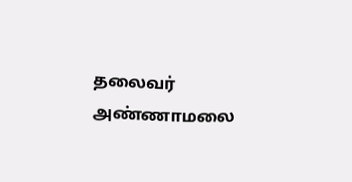தலைவர் அண்ணாமலை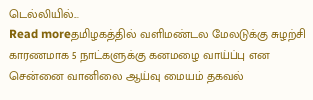டெல்லியில்...
Read moreதமிழகத்தில் வளிமண்டல மேலடுக்கு சுழற்சி காரணமாக 5 நாட்களுக்கு கனமழை வாய்ப்பு என சென்னை வானிலை ஆய்வு மையம் தகவல்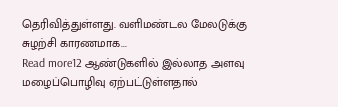தெரிவித்துள்ளது. வளிமண்டல மேலடுக்கு சுழற்சி காரணமாக...
Read more12 ஆண்டுகளில் இல்லாத அளவு மழைப்பொழிவு ஏற்பட்டுள்ளதால்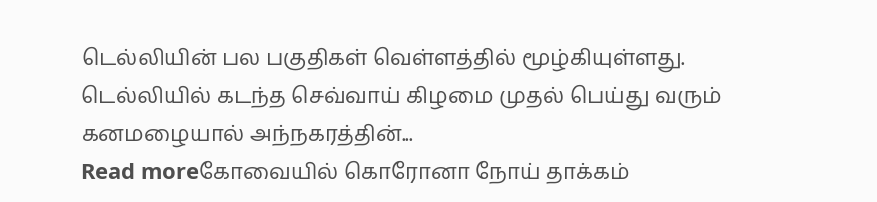டெல்லியின் பல பகுதிகள் வெள்ளத்தில் மூழ்கியுள்ளது. டெல்லியில் கடந்த செவ்வாய் கிழமை முதல் பெய்து வரும் கனமழையால் அந்நகரத்தின்...
Read moreகோவையில் கொரோனா நோய் தாக்கம்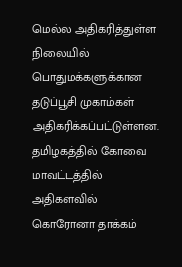மெல்ல அதிகரித்துள்ள நிலையில் பொதுமக்களுக்கான தடுப்பூசி முகாம்கள் அதிகரிக்கப்பட்டுள்ளன. தமிழகத்தில் கோவை மாவட்டத்தில் அதிகளவில் கொரோனா தாக்கம்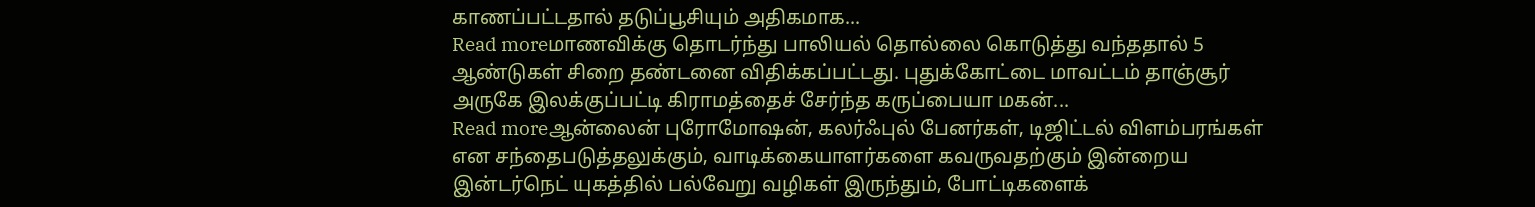காணப்பட்டதால் தடுப்பூசியும் அதிகமாக...
Read moreமாணவிக்கு தொடர்ந்து பாலியல் தொல்லை கொடுத்து வந்ததால் 5 ஆண்டுகள் சிறை தண்டனை விதிக்கப்பட்டது. புதுக்கோட்டை மாவட்டம் தாஞ்சூர் அருகே இலக்குப்பட்டி கிராமத்தைச் சேர்ந்த கருப்பையா மகன்...
Read moreஆன்லைன் புரோமோஷன், கலர்ஃபுல் பேனர்கள், டிஜிட்டல் விளம்பரங்கள் என சந்தைபடுத்தலுக்கும், வாடிக்கையாளர்களை கவருவதற்கும் இன்றைய இன்டர்நெட் யுகத்தில் பல்வேறு வழிகள் இருந்தும், போட்டிகளைக்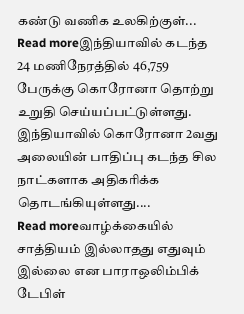கண்டு வணிக உலகிற்குள்...
Read moreஇந்தியாவில் கடந்த 24 மணிநேரத்தில் 46,759 பேருக்கு கொரோனா தொற்று உறுதி செய்யப்பட்டுள்ளது. இந்தியாவில் கொரோனா 2வது அலையின் பாதிப்பு கடந்த சில நாட்களாக அதிகரிக்க தொடங்கியுள்ளது....
Read moreவாழ்க்கையில் சாத்தியம் இல்லாதது எதுவும் இல்லை என பாராஒலிம்பிக் டேபிள்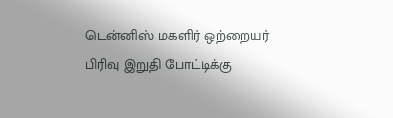டென்னிஸ் மகளிர் ஒற்றையர் பிரிவு இறுதி போட்டிக்கு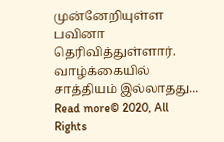முன்னேறியுள்ள பவினா தெரிவித்துள்ளார். வாழ்க்கையில் சாத்தியம் இல்லாதது...
Read more© 2020, All Rights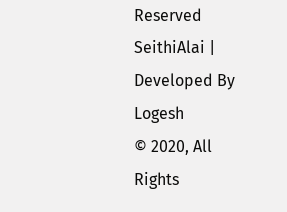Reserved SeithiAlai | Developed By Logesh
© 2020, All Rights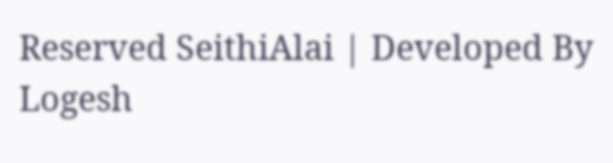Reserved SeithiAlai | Developed By Logesh